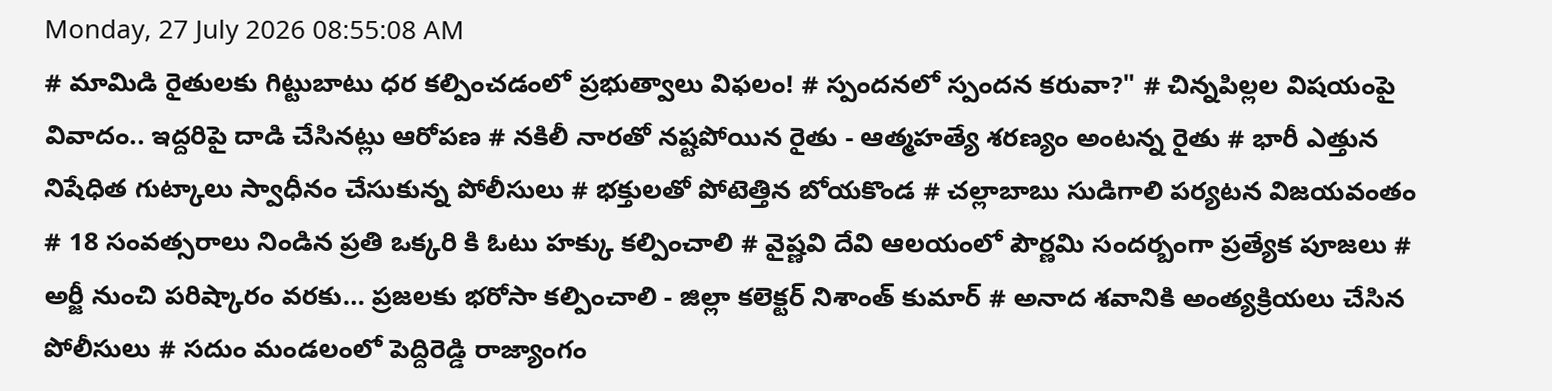Monday, 27 July 2026 08:55:08 AM
# మామిడి రైతులకు గిట్టుబాటు ధర కల్పించడంలో ప్రభుత్వాలు విఫలం! # స్పందనలో స్పందన కరువా?" # చిన్నపిల్లల విషయంపై వివాదం.. ఇద్దరిపై దాడి చేసినట్లు ఆరోపణ # నకిలీ నారతో నష్టపోయిన రైతు - ఆత్మహత్యే శరణ్యం అంటన్న రైతు # భారీ ఎత్తున నిషేధిత గుట్కాలు స్వాధీనం చేసుకున్న పోలీసులు # భక్తులతో పోటెత్తిన బోయకొండ # చల్లాబాబు సుడిగాలి పర్యటన విజయవంతం # 18 సంవత్సరాలు నిండిన ప్రతి ఒక్కరి కి ఓటు హక్కు కల్పించాలి # వైష్ణవి దేవి ఆలయంలో పౌర్ణమి సందర్బంగా ప్రత్యేక పూజలు # అర్జీ నుంచి పరిష్కారం వరకు… ప్రజలకు భరోసా కల్పించాలి - జిల్లా కలెక్టర్ నిశాంత్ కుమార్ # అనాద శవానికి అంత్యక్రియలు చేసిన పోలీసులు # సదుం మండలంలో పెద్దిరెడ్డి రాజ్యాంగం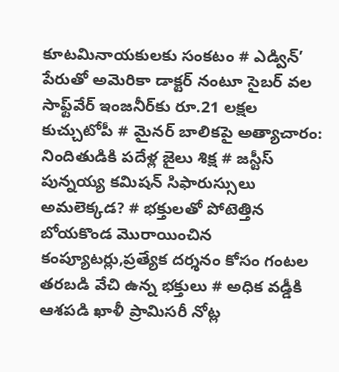కూటమినాయకులకు సంకటం # ఎడ్విన్’ పేరుతో అమెరికా డాక్టర్ నంటూ సైబర్ వల సాఫ్ట్‌వేర్ ఇంజనీర్‌కు రూ.21 లక్షల కుచ్చుటోపీ # మైనర్ బాలికపై అత్యాచారం: నిందితుడికి పదేళ్ల జైలు శిక్ష # జస్టీస్ పున్నయ్య కమిషన్ సిఫారుస్సులు అమలెక్కడ? # భక్తులతో పోటెత్తిన బోయకొండ మొరాయించిన కంప్యూటర్లు,ప్రత్యేక దర్శనం కోసం గంటల తరబడి వేచి ఉన్న భక్తులు # అధిక వడ్డీకి ఆశపడి ఖాళీ ప్రామిసరీ నోట్ల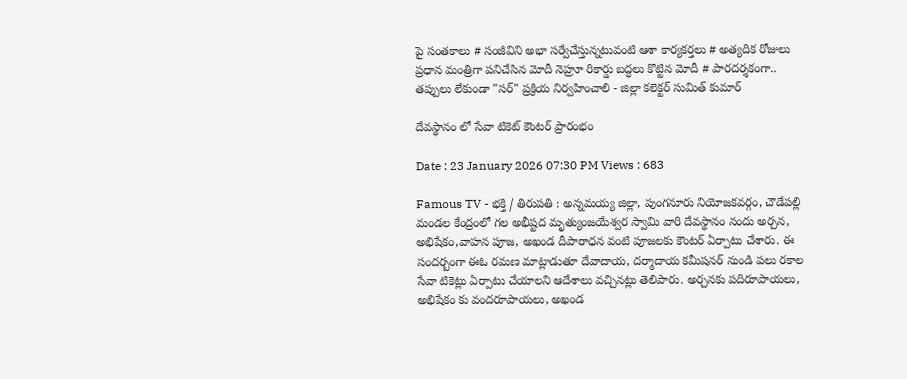పై సంతకాలు # సంజీవిని అభా సర్వేచేస్తున్నటువంటి ఆశా కార్యకర్తలు # అత్యదిక రోజులు ప్రధాన మంత్రిగా పనిచేసిన మోదీ నెహ్రూ రికార్డు బద్ధలు కొట్టిన మోదీ # పారదర్శకంగా.. తప్పులు లేకుండా "సర్" ప్రక్రియ నిర్వహించాలి - జిల్లా కలెక్టర్ సుమిత్ కుమార్

దేవస్థానం లో సేవా టికెట్ కౌంటర్ ప్రారంభం

Date : 23 January 2026 07:30 PM Views : 683

Famous TV - భక్తి / తిరుపతి : అన్నమయ్య జిల్లా, పుంగనూరు నియోజకవర్గం, చౌడేపల్లి మండల కేంద్రంలో గల అభీష్టద మృత్యుంజయేశ్వర స్వామి వారి దేవస్థానం నందు అర్చన, అభిషేకం,వాహన పూజ, అఖండ దీపారాధన వంటి పూజలకు కౌంటర్ ఏర్పాటు చేశారు. ఈ సందర్బంగా ఈఓ రమణ మాట్లాడుతూ దేవాదాయ, దర్మాదాయ కమీషనర్ నుండి పలు రకాల సేవా టికెట్లు ఏర్పాటు చేయాలని ఆదేశాలు వచ్చినట్లు తెలిపారు. అర్చనకు పదిరూపాయలు, అభిషేకం కు వందరూపాయలు, అఖండ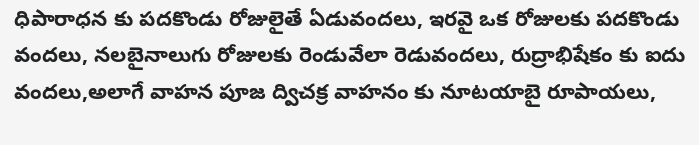ధిపారాధన కు పదకొండు రోజులైతే ఏడువందలు, ఇరవై ఒక రోజులకు పదకొండు వందలు, నలబైనాలుగు రోజులకు రెండువేలా రెడువందలు, రుద్రాభిషేకం కు ఐదు వందలు,అలాగే వాహన పూజ ద్విచక్ర వాహనం కు నూటయాబై రూపాయలు,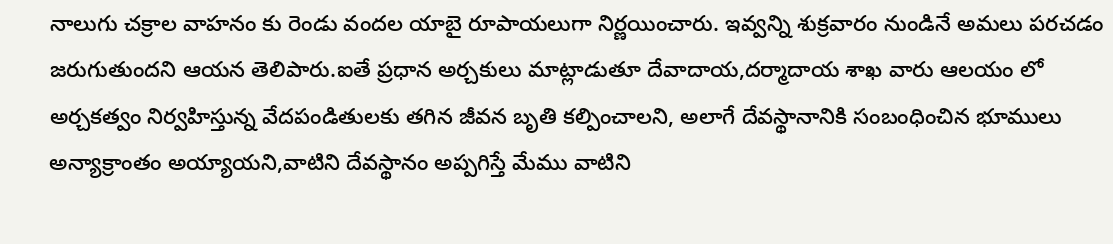నాలుగు చక్రాల వాహనం కు రెండు వందల యాబై రూపాయలుగా నిర్ణయించారు. ఇవ్వన్ని శుక్రవారం నుండినే అమలు పరచడం జరుగుతుందని ఆయన తెలిపారు.ఐతే ప్రధాన అర్చకులు మాట్లాడుతూ దేవాదాయ,దర్మాదాయ శాఖ వారు ఆలయం లో అర్చకత్వం నిర్వహిస్తున్న వేదపండితులకు తగిన జీవన బృతి కల్పించాలని, అలాగే దేవస్థానానికి సంబంధించిన భూములు అన్యాక్రాంతం అయ్యాయని,వాటిని దేవస్థానం అప్పగిస్తే మేము వాటిని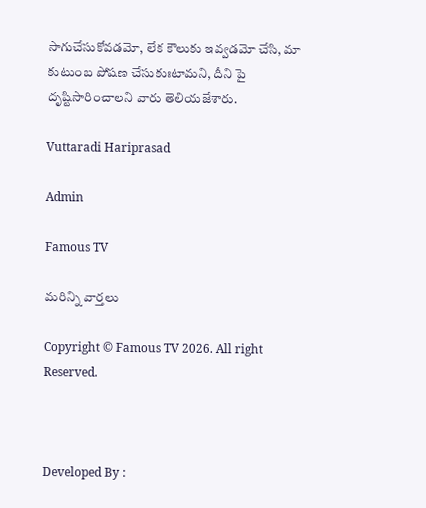సాగుచేసుకోవడమో, లేక కౌలుకు ఇవ్వడమో చేసి, మా కుటుంబ పోషణ చేసుకుఃటామని, దీని పై దృష్టిసారించాలని వారు తెలియజేశారు.

Vuttaradi Hariprasad

Admin

Famous TV

మరిన్ని వార్తలు

Copyright © Famous TV 2026. All right Reserved.



Developed By :